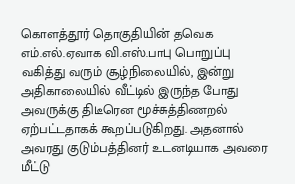கொளத்தூர் தொகுதியின் தவெக எம்.எல்.ஏவாக வி.எஸ்.பாபு பொறுப்பு வகித்து வரும் சூழ்நிலையில், இன்று அதிகாலையில் வீட்டில் இருந்த போது அவருக்கு திடீரென மூச்சுத்திணறல் ஏற்பட்டதாகக் கூறப்படுகிறது. அதனால் அவரது குடும்பத்தினர் உடனடியாக அவரை மீட்டு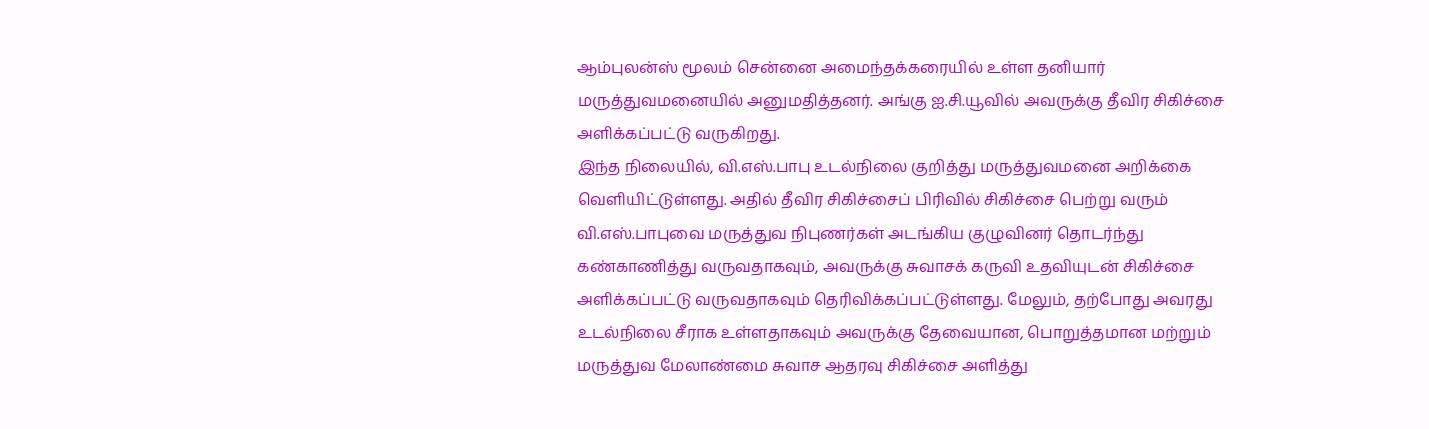ஆம்புலன்ஸ் மூலம் சென்னை அமைந்தக்கரையில் உள்ள தனியார் மருத்துவமனையில் அனுமதித்தனர். அங்கு ஐ.சி.யூவில் அவருக்கு தீவிர சிகிச்சை அளிக்கப்பட்டு வருகிறது.
இந்த நிலையில், வி.எஸ்.பாபு உடல்நிலை குறித்து மருத்துவமனை அறிக்கை வெளியிட்டுள்ளது. அதில் தீவிர சிகிச்சைப் பிரிவில் சிகிச்சை பெற்று வரும் வி.எஸ்.பாபுவை மருத்துவ நிபுணர்கள் அடங்கிய குழுவினர் தொடர்ந்து கண்காணித்து வருவதாகவும், அவருக்கு சுவாசக் கருவி உதவியுடன் சிகிச்சை அளிக்கப்பட்டு வருவதாகவும் தெரிவிக்கப்பட்டுள்ளது. மேலும், தற்போது அவரது உடல்நிலை சீராக உள்ளதாகவும் அவருக்கு தேவையான, பொறுத்தமான மற்றும் மருத்துவ மேலாண்மை சுவாச ஆதரவு சிகிச்சை அளித்து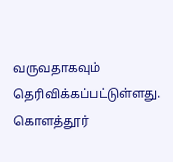வருவதாகவும் தெரிவிக்கப்பட்டுள்ளது.
கொளத்தூர்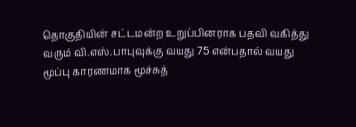தொகுதியின் சட்டமன்ற உறுப்பினராக பதவி வகித்து வரும் வி.எஸ்.பாபுவுக்கு வயது 75 என்பதால் வயது மூப்பு காரணமாக மூச்சுத்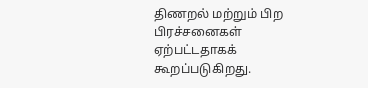திணறல் மற்றும் பிற பிரச்சனைகள் ஏற்பட்டதாகக் கூறப்படுகிறது.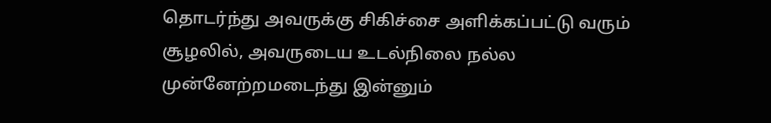தொடர்ந்து அவருக்கு சிகிச்சை அளிக்கப்பட்டு வரும் சூழலில், அவருடைய உடல்நிலை நல்ல முன்னேற்றமடைந்து இன்னும்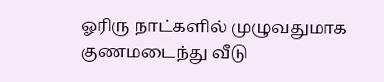ஓரிரு நாட்களில் முழுவதுமாக குணமடைந்து வீடு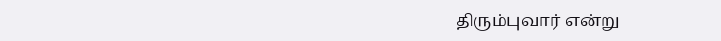திரும்புவார் என்று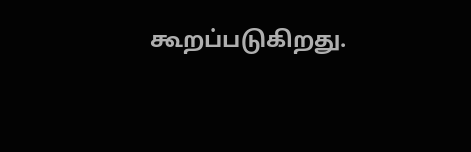கூறப்படுகிறது.